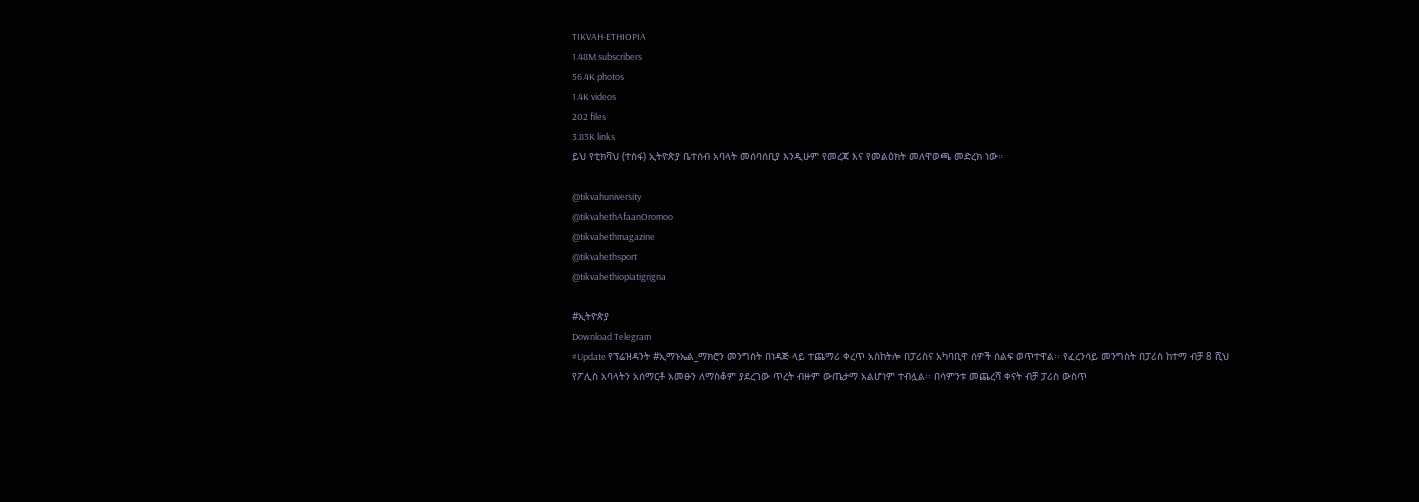TIKVAH-ETHIOPIA
1.48M subscribers
56.4K photos
1.4K videos
202 files
3.83K links
ይህ የቲክቫህ (ተስፋ) ኢትዮጵያ ቤተሰብ አባላት መሰባሰቢያ እንዲሁም የመረጃ እና የመልዕክት መለዋወጫ መድረክ ነው።

@tikvahuniversity
@tikvahethAfaanOromoo
@tikvahethmagazine
@tikvahethsport
@tikvahethiopiatigrigna

#ኢትዮጵያ
Download Telegram
#Update የፕሬዝዳንት #ኢማኑኤል_ማክሮን መንግስት በነዳጅ ላይ ተጨማሪ ቀረጥ አስከትሎ በፓሪስና አካባቢዋ ሰዎች ሰልፍ ወጥተዋል፡፡ የፈረንሳይ መንግስት በፓሪስ ከተማ ብቻ 8 ሺህ የፖሊስ አባላትን አሰማርቶ አመፁን ለማስቆም ያደረገው ጥረት ብዙም ውጤታማ አልሆነም ተብሏል፡፡ በሳምንቱ መጨረሻ ቀናት ብቻ ፓሪስ ውስጥ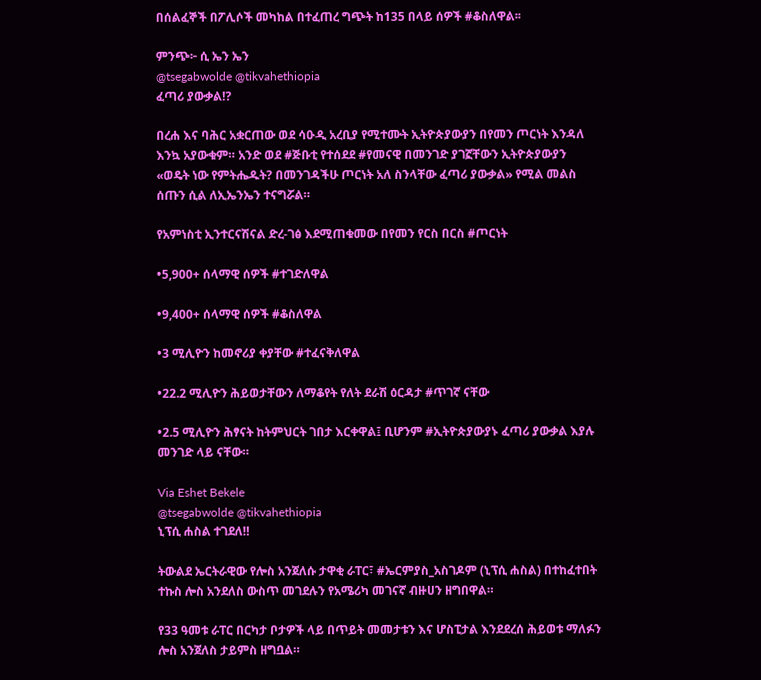በሰልፈኞች በፖሊሶች መካከል በተፈጠረ ግጭት ከ135 በላይ ሰዎች #ቆስለዋል፡፡

ምንጭ፦ ሲ ኤን ኤን
@tsegabwolde @tikvahethiopia
ፈጣሪ ያውቃል⁉

በረሐ እና ባሕር አቋርጠው ወደ ሳዑዲ አረቢያ የሚተሙት ኢትዮጵያውያን በየመን ጦርነት እንዳለ እንኳ አያውቁም። አንድ ወደ #ጅቡቲ የተሰደደ #የመናዊ በመንገድ ያገኟቸውን ኢትዮጵያውያን «ወዴት ነው የምትሔዱት? በመንገዳችሁ ጦርነት አለ ስንላቸው ፈጣሪ ያውቃል» የሚል መልስ ሰጡን ሲል ለኢኤንኤን ተናግሯል።

የአምነስቲ ኢንተርናሽናል ድረ-ገፅ እደሚጠቁመው በየመን የርስ በርስ #ጦርነት

•5,900+ ሰላማዊ ሰዎች #ተገድለዋል

•9,400+ ሰላማዊ ሰዎች #ቆስለዋል

•3 ሚሊዮን ከመኖሪያ ቀያቸው #ተፈናቅለዋል

•22.2 ሚሊዮን ሕይወታቸውን ለማቆየት የለት ደራሽ ዕርዳታ #ጥገኛ ናቸው

•2.5 ሚሊዮን ሕፃናት ከትምህርት ገበታ እርቀዋል፤ ቢሆንም #ኢትዮጵያውያኑ ፈጣሪ ያውቃል እያሉ መንገድ ላይ ናቸው።

Via Eshet Bekele
@tsegabwolde @tikvahethiopia
ኒፕሲ ሐስል ተገደለ‼

ትውልደ ኤርትራዊው የሎስ አንጀለሱ ታዋቂ ራፐር፣ #ኤርምያስ_አስገዶም (ኒፕሲ ሐስል) በተከፈተበት ተኩስ ሎስ አንደለስ ውስጥ መገደሉን የአሜሪካ መገናኛ ብዙሀን ዘግበዋል።

የ33 ዓመቱ ራፐር በርካታ ቦታዎች ላይ በጥይት መመታቱን እና ሆስፒታል እንደደረሰ ሕይወቱ ማለፉን ሎስ አንጀለስ ታይምስ ዘግቧል።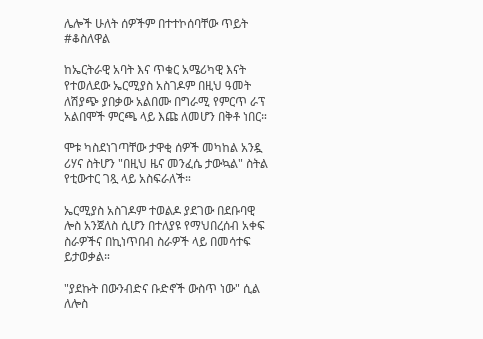ሌሎች ሁለት ሰዎችም በተተኮሰባቸው ጥይት #ቆስለዋል

ከኤርትራዊ አባት እና ጥቁር አሜሪካዊ እናት የተወለደው ኤርሚያስ አስገዶም በዚህ ዓመት ለሽያጭ ያበቃው አልበሙ በግራሚ የምርጥ ራፕ አልበሞች ምርጫ ላይ እጩ ለመሆን በቅቶ ነበር።

ሞቱ ካስደነገጣቸው ታዋቂ ሰዎች መካከል አንዷ ሪሃና ስትሆን "በዚህ ዜና መንፈሴ ታውኳል" ስትል የቲውተር ገጿ ላይ አስፍራለች።

ኤርሚያስ አስገዶም ተወልዶ ያደገው በደቡባዊ ሎስ አንጀለስ ሲሆን በተለያዩ የማህበረሰብ አቀፍ ስራዎችና በኪነጥበብ ስራዎች ላይ በመሳተፍ ይታወቃል።

"ያደኩት በውንብድና ቡድኖች ውስጥ ነው" ሲል ለሎስ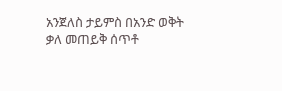አንጀለስ ታይምስ በአንድ ወቅት ቃለ መጠይቅ ሰጥቶ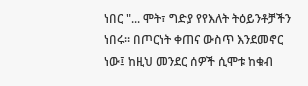ነበር "... ሞት፣ ግድያ የየእለት ትዕይንቶቻችን ነበሩ። በጦርነት ቀጠና ውስጥ እንደመኖር ነው፤ ከዚህ መንደር ሰዎች ሲሞቱ ከቁብ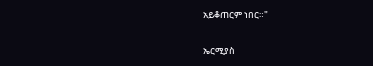አይቆጠርም ነበር።"

ኤርሚያስ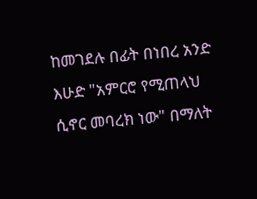ከመገደሉ በፊት በነበረ አንድ እሁድ "አምርሮ የሚጠላህ ሲኖር መባረክ ነው" በማለት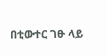በቲውተር ገፁ ላይ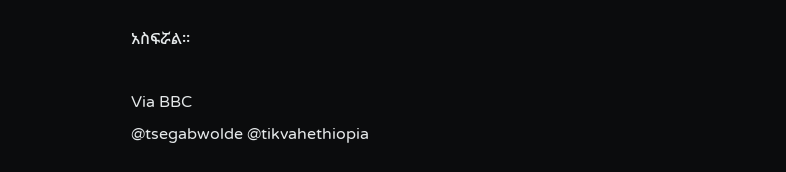አስፍሯል።

Via BBC
@tsegabwolde @tikvahethiopia